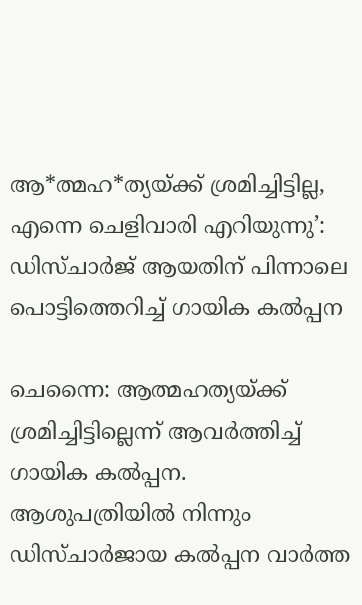ആ*ത്മഹ*ത്യയ്ക്ക് ശ്രമിച്ചിട്ടില്ല, എന്നെ ചെളിവാരി എറിയുന്നു’: ഡിസ്ചാർജ് ആയതിന് പിന്നാലെ പൊട്ടിത്തെറിച്ച് ഗായിക കൽപ്പന

ചെന്നൈ: ആത്മഹത്യയ്ക്ക് ശ്രമിച്ചിട്ടില്ലെന്ന് ആവർത്തിച്ച് ഗായിക കൽപ്പന. ആശുപത്രിയിൽ നിന്നും ഡിസ്ചാർജായ കൽപ്പന വാർത്ത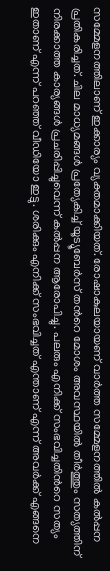സമ്മേളനത്തിലാണ് ഇക്കാര്യം വ്യക്തമാക്കിയത്. രോഷാകുലയായണ് വാർത്ത സമ്മേളനത്തിൽ കൽപ്പന പ്രതികരിച്ചത്. ചില മാധ്യമങ്ങൾ പ്രത്യേകിച്ച് യൂട്യൂബേർസ് തൻറെ മോശം അവസ്ഥയിൽ തീർത്തും സത്യത്തിന് നിരക്കാത്ത കാര്യങ്ങൾ പ്രചരിപ്പിച്ചുവെന്ന് കൽപ്പന ആരോപിച്ചു. പലരും എനിക്ക് സംഭവിച്ചതിൻറെ സത്യം ഇതാണ് എന്ന് പറഞ്ഞ് വീഡിയോ ഇട്ടു. ശരിക്കും എനിക്ക് സംഭവിച്ചത് എന്താണ് എന്ന് അവർക്ക് എങ്ങനെ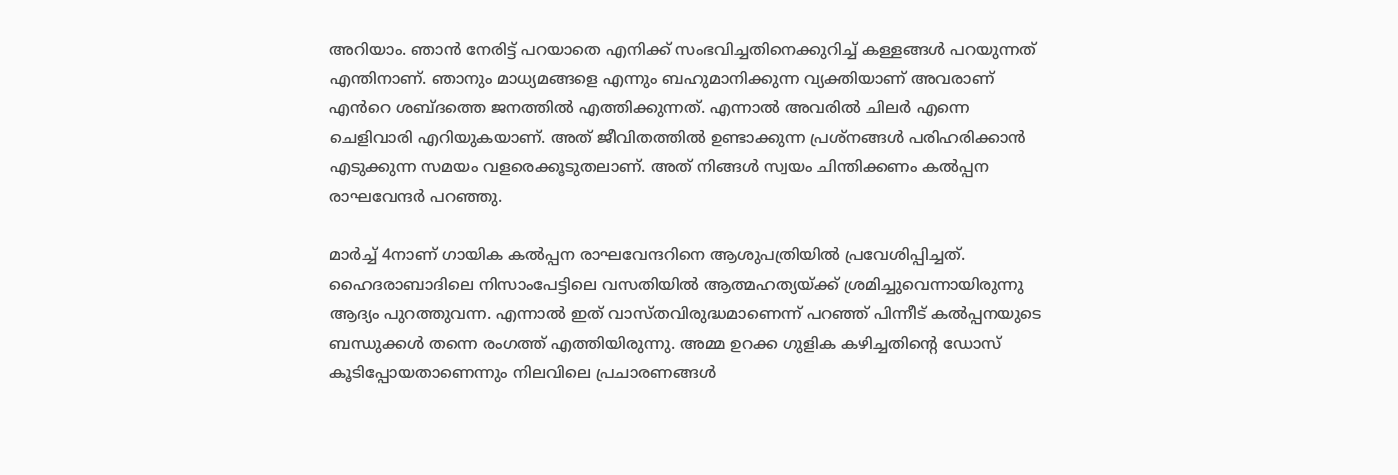അറിയാം. ഞാൻ നേരിട്ട് പറയാതെ എനിക്ക് സംഭവിച്ചതിനെക്കുറിച്ച് കള്ളങ്ങൾ പറയുന്നത് എന്തിനാണ്. ഞാനും മാധ്യമങ്ങളെ എന്നും ബഹുമാനിക്കുന്ന വ്യക്തിയാണ് അവരാണ് എൻറെ ശബ്ദത്തെ ജനത്തിൽ എത്തിക്കുന്നത്. എന്നാൽ അവരിൽ ചിലർ എന്നെ ചെളിവാരി എറിയുകയാണ്. അത് ജീവിതത്തിൽ ഉണ്ടാക്കുന്ന പ്രശ്നങ്ങൾ പരിഹരിക്കാൻ‌ എടുക്കുന്ന സമയം വളരെക്കൂടുതലാണ്. അത് നിങ്ങൾ സ്വയം ചിന്തിക്കണം കൽപ്പന രാഘവേന്ദർ പറഞ്ഞു.

മാർച്ച് 4നാണ് ഗായിക കൽപ്പന രാഘവേന്ദറിനെ ആശുപത്രിയിൽ പ്രവേശിപ്പിച്ചത്. ഹൈദരാബാദിലെ നിസാംപേട്ടിലെ വസതിയിൽ ആത്മഹത്യയ്ക്ക് ശ്രമിച്ചുവെന്നായിരുന്നു ആദ്യം പുറത്തുവന്ന. എന്നാൽ ഇത് വാസ്തവിരുദ്ധമാണെന്ന് പറഞ്ഞ് പിന്നീട് കൽപ്പനയുടെ ബന്ധുക്കൾ തന്നെ രംഗത്ത് എത്തിയിരുന്നു. അമ്മ ഉറക്ക ഗുളിക കഴിച്ചതിന്റെ ഡോസ് കൂടിപ്പോയതാണെന്നും നിലവിലെ പ്രചാരണങ്ങൾ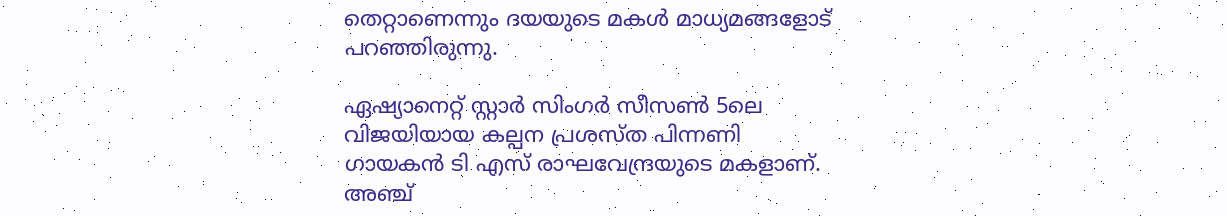തെറ്റാണെന്നും ദയയുടെ മകൾ മാധ്യമങ്ങളോട് പറഞ്ഞിരുന്നു.

ഏഷ്യാനെറ്റ് സ്റ്റാർ സിംഗർ സീസൺ 5ലെ വിജയിയായ കല്പന പ്രശസ്ത പിന്നണി ഗായകൻ ടി എസ് രാഘവേന്ദ്രയുടെ മകളാണ്. അഞ്ച്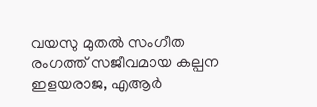വയസു മുതൽ സംഗീത രംഗത്ത് സജീവമായ കല്പന ഇളയരാജ, എആർ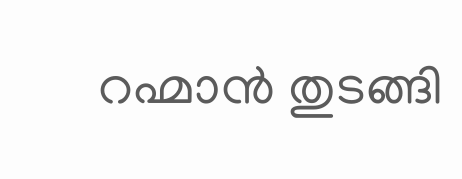റഹ്മാൻ തുടങ്ങി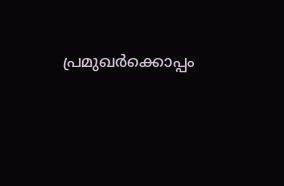പ്രമുഖർക്കൊപ്പം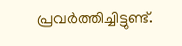പ്രവർത്തിച്ചിട്ടുണ്ട്.